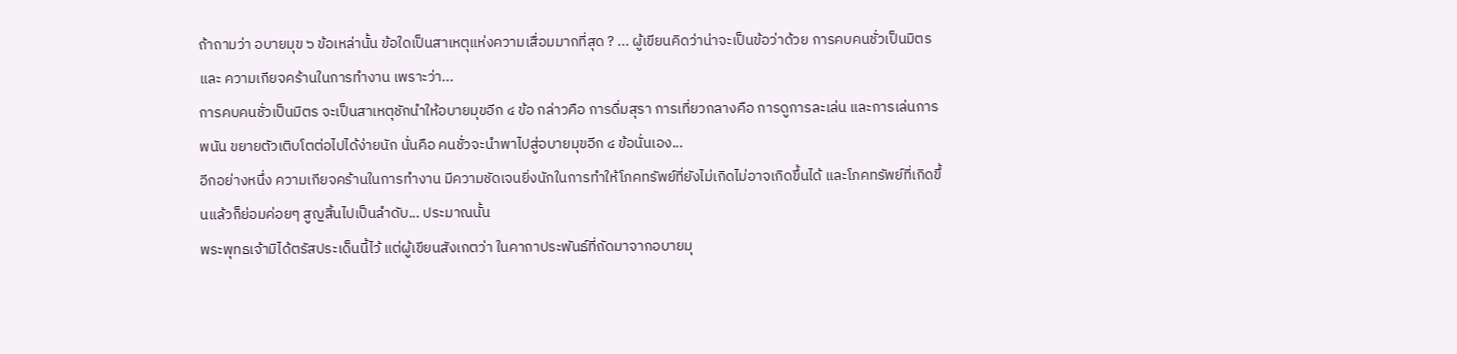ถ้าถามว่า อบายมุข ๖ ข้อเหล่านั้น ข้อใดเป็นสาเหตุแห่งความเสื่อมมากที่สุด ? ... ผู้เขียนคิดว่าน่าจะเป็นข้อว่าด้วย การคบคนชั่วเป็นมิตร และ ความเกียจคร้านในการทำงาน เพราะว่า...
การคบคนชั่วเป็นมิตร จะเป็นสาเหตุชักนำให้อบายมุขอีก ๔ ข้อ กล่าวคือ การดื่มสุรา การเที่ยวกลางคือ การดูการละเล่น และการเล่นการพนัน ขยายตัวเติบโตต่อไปได้ง่ายนัก นั่นคือ คนชั่วจะนำพาไปสู่อบายมุขอีก ๔ ข้อนั่นเอง...
อีกอย่างหนึ่ง ความเกียจคร้านในการทำงาน มีความชัดเจนยิ่งนักในการทำให้โภคทรัพย์ที่ยังไม่เกิดไม่อาจเกิดขึ้นได้ และโภคทรัพย์ที่เกิดขึ้นแล้วก็ย่อมค่อยๆ สูญสิ้นไปเป็นลำดับ... ประมาณนั้น
พระพุทธเจ้ามิได้ตรัสประเด็นนี้ไว้ แต่ผู้เขียนสังเกตว่า ในคาถาประพันธ์ที่ถัดมาจากอบายมุ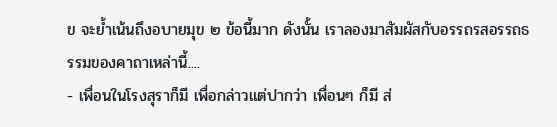ข จะย้ำเน้นถึงอบายมุข ๒ ข้อนี้มาก ดังนั้น เราลองมาสัมผัสกับอรรถรสอรรถธรรมของคาถาเหล่านี้....
- เพื่อนในโรงสุราก็มี เพื่อกล่าวแต่ปากว่า เพื่อนๆ ก็มี ส่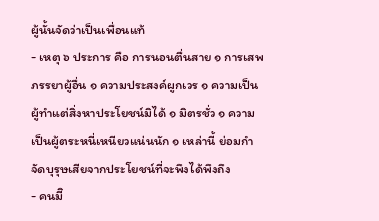ผู้นั้นจัดว่าเป็นเพื่อนแท้
- เหตุ ๖ ประการ คือ การนอนตื่นสาย ๑ การเสพภรรยาผู้อื่น ๑ ความประสงค์ผูกเวร ๑ ความเป็นผู้ทำแต่สิ่งหาประโยชน์มิได้ ๑ มิตรชั่ว ๑ ความเป็นผู้ตระหนี่เหนียวแน่นนัก ๑ เหล่านี้ ย่อมกำจัดบุรุษเสียจากประโยชน์ที่จะพึงได้พึงถึง
- คนมีิ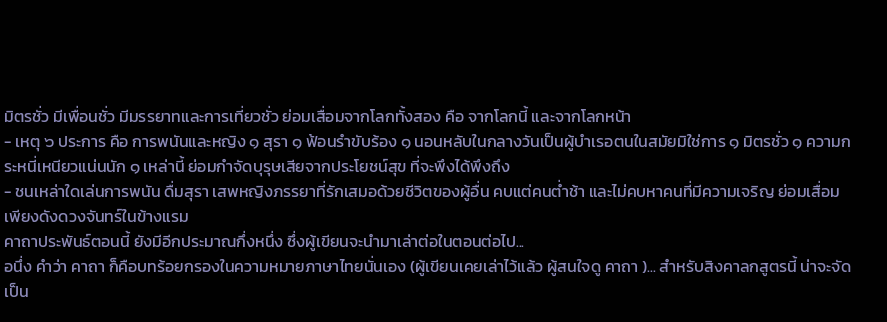มิตรชั่ว มีเพื่อนชั่ว มีมรรยาทและการเที่ยวชั่ว ย่อมเสื่อมจากโลกทั้งสอง คือ จากโลกนี้ และจากโลกหน้า
- เหตุ ๖ ประการ คือ การพนันและหญิง ๑ สุรา ๑ ฟ้อนรำขับร้อง ๑ นอนหลับในกลางวันเป็นผู้บำเรอตนในสมัยมิใช่การ ๑ มิตรชั่ว ๑ ความกระหนี่เหนียวแน่นนัก ๑ เหล่านี้ ย่อมกำจัดบุรุษเสียจากประโยชน์สุข ที่จะพึงได้พึงถึง
- ชนเหล่าใดเล่นการพนัน ดื่มสุรา เสพหญิงภรรยาที่รักเสมอด้วยชีวิตของผู้อื่น คบแต่คนต่ำช้า และไม่คบหาคนที่มีความเจริญ ย่อมเสื่อมเพียงดังดวงจันทร์ในข้างแรม
คาถาประพันธ์ตอนนี้ ยังมีอีกประมาณกึ่งหนึ่ง ซึ่งผู้เขียนจะนำมาเล่าต่อในตอนต่อไป...
อนึ่ง คำว่า คาถา ก็คือบทร้อยกรองในความหมายภาษาไทยนั่นเอง (ผู้เขียนเคยเล่าไว้แล้ว ผู้สนใจดู คาถา )... สำหรับสิงคาลกสูตรนี้ น่าจะจัดเป็น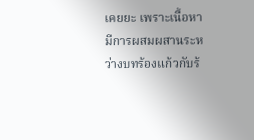เคยยะ เพราะเนื้อหามีการผสมผสานระหว่างบทร้องแก้วกับร้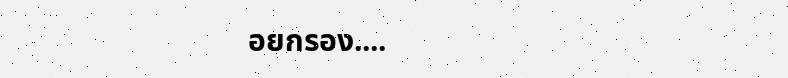อยกรอง....